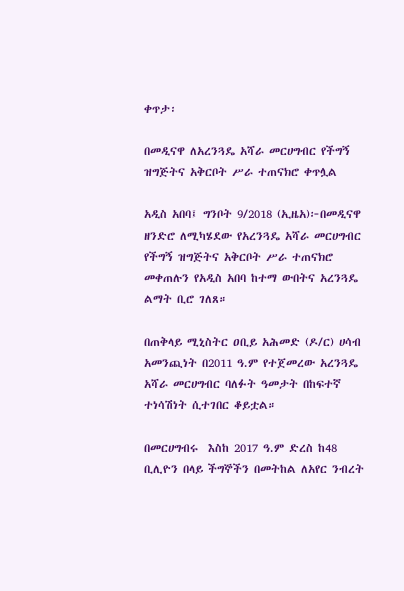ቀጥታ፡

በመዲናዋ ለአረንጓዴ አሻራ መርሀግብር የችግኝ ዝግጅትና አቅርቦት ሥራ ተጠናክሮ ቀጥሏል

አዲስ አበባ፤ ግንቦት 9/2018 (ኢዜአ)፦በመዲናዋ ዘንድሮ ለሚካሄደው የአረንጓዴ አሻራ መርሀግብር የችግኝ ዝግጅትና አቅርቦት ሥራ ተጠናክሮ መቀጠሉን የአዲስ አበባ ከተማ ውበትና አረንጓዴ ልማት ቢሮ ገለጸ።

በጠቅላይ ሚኒስትር ዐቢይ አሕመድ (ዶ/ር) ሀሳብ አመንጪነት በ2011 ዓ.ም የተጀመረው አረንጓዴ አሻራ መርሀግብር ባለፉት ዓመታት በከፍተኛ ተነሳሽነት ሲተገበር ቆይቷል።

በመርሀግብሩ  እስከ 2017 ዓ.ም ድረስ ከ48 ቢሊዮን በላይ ችግኞችን በመትከል ለአየር ንብረት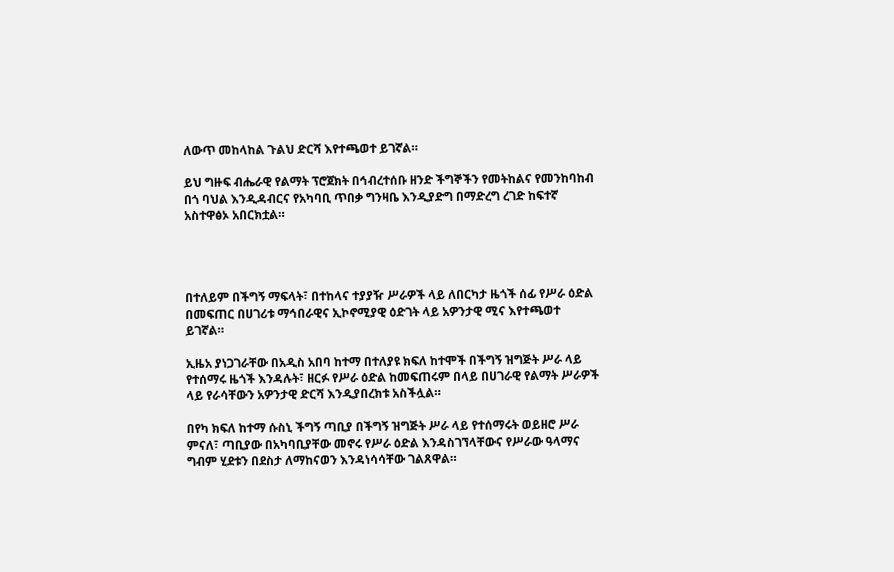ለውጥ መከላከል ጉልህ ድርሻ እየተጫወተ ይገኛል።

ይህ ግዙፍ ብሔራዊ የልማት ፕሮጀክት በኅብረተሰቡ ዘንድ ችግኞችን የመትከልና የመንከባከብ በጎ ባህል እንዲዳብርና የአካባቢ ጥበቃ ግንዛቤ እንዲያድግ በማድረግ ረገድ ከፍተኛ አስተዋፅኦ አበርክቷል።




በተለይም በችግኝ ማፍላት፣ በተከላና ተያያዥ ሥራዎች ላይ ለበርካታ ዜጎች ሰፊ የሥራ ዕድል በመፍጠር በሀገሪቱ ማኅበራዊና ኢኮኖሚያዊ ዕድገት ላይ አዎንታዊ ሚና እየተጫወተ ይገኛል።

ኢዜአ ያነጋገራቸው በአዲስ አበባ ከተማ በተለያዩ ክፍለ ከተሞች በችግኝ ዝግጅት ሥራ ላይ የተሰማሩ ዜጎች እንዳሉት፣ ዘርፉ የሥራ ዕድል ከመፍጠሩም በላይ በሀገራዊ የልማት ሥራዎች ላይ የራሳቸውን አዎንታዊ ድርሻ እንዲያበረክቱ አስችሏል።

በየካ ክፍለ ከተማ ሱስኒ ችግኝ ጣቢያ በችግኝ ዝግጅት ሥራ ላይ የተሰማሩት ወይዘሮ ሥራ ምናለ፣ ጣቢያው በአካባቢያቸው መኖሩ የሥራ ዕድል እንዳስገኘላቸውና የሥራው ዓላማና ግብም ሂደቱን በደስታ ለማከናወን እንዳነሳሳቸው ገልጸዋል።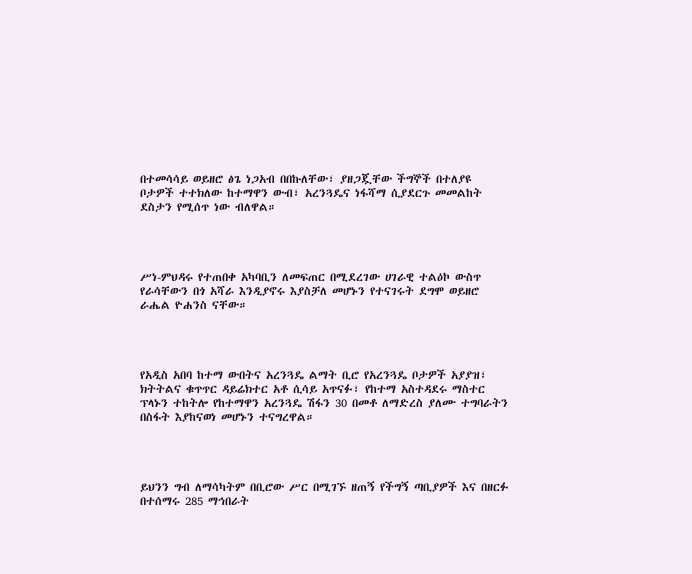በተመሳሳይ ወይዘሮ ፅጌ ነጋአብ በበኩለቸው፣ ያዘጋጇቸው ችግኞች በተለያዩ ቦታዎች ተተክለው ከተማዋን ውብ፣ አረንጓዴና ነፋሻማ ሲያደርጉ መመልከት ደስታን የሚሰጥ ነው ብለዋል።




ሥነ-ምህዳሩ የተጠበቀ አካባቢን ለመፍጠር በሚደረገው ሀገራዊ ተልዕኮ ውስጥ የራሳቸውን በጎ አሻራ እንዲያኖሩ እያስቻለ መሆኑን የተናገሩት ደግሞ ወይዘሮ ራሔል ዮሐንስ ናቸው።




የአዲስ አበባ ከተማ ውበትና አረንጓዴ ልማት ቢሮ የአረንጓዴ ቦታዎች አያያዝ፣ ክትትልና ቁጥጥር ዳይሬክተር አቶ ሲሳይ አጥናፉ፣ የከተማ አስተዳደሩ ማስተር ፕላኑን ተከትሎ የከተማዋን አረንጓዴ ሽፋን 30 በመቶ ለማድረስ ያለሙ ተግባራትን በስፋት እያከናወነ መሆኑን ተናግረዋል።




ይህንን ግብ ለማሳካትም በቢሮው ሥር በሚገኙ ዘጠኝ የችግኝ ጣቢያዎች እና በዘርፉ በተሰማሩ 285 ማኅበራት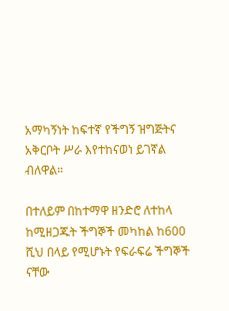አማካኝነት ከፍተኛ የችግኝ ዝግጅትና አቅርቦት ሥራ እየተከናወነ ይገኛል ብለዋል።

በተለይም በከተማዋ ዘንድሮ ለተከላ ከሚዘጋጁት ችግኞች መካከል ከ600 ሺህ በላይ የሚሆኑት የፍራፍሬ ችግኞች ናቸው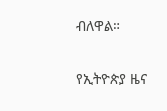ብለዋል።

የኢትዮጵያ ዜና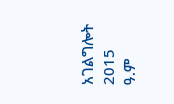አገልግሎት
2015
ዓ.ም